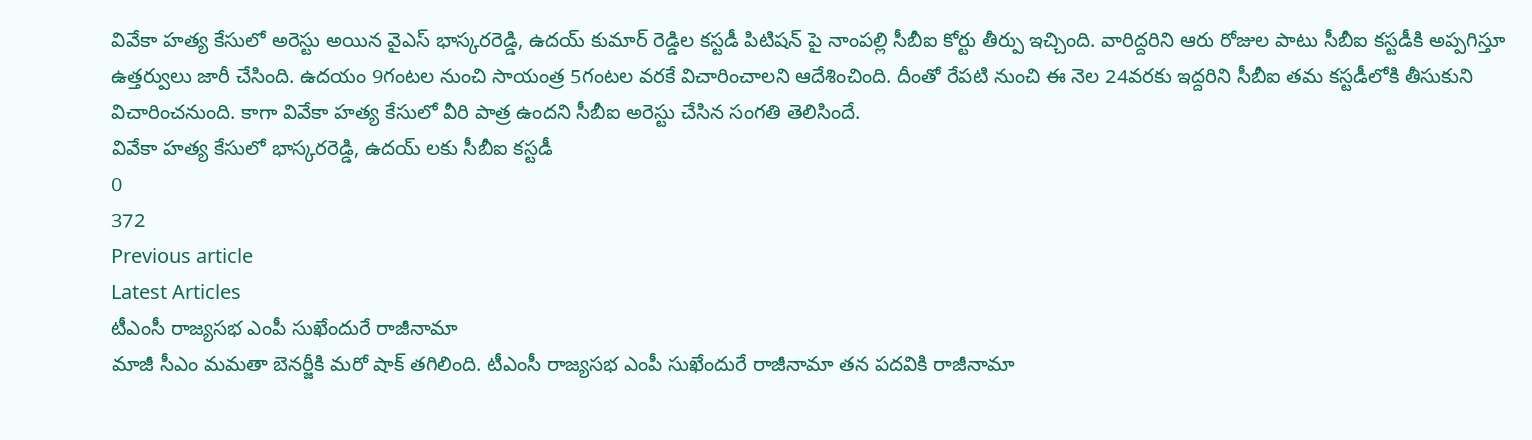వివేకా హత్య కేసులో అరెస్టు అయిన వైఎస్ భాస్కరరెడ్డి, ఉదయ్ కుమార్ రెడ్డిల కస్టడీ పిటిషన్ పై నాంపల్లి సీబీఐ కోర్టు తీర్పు ఇచ్చింది. వారిద్దరిని ఆరు రోజుల పాటు సీబీఐ కస్టడీకి అప్పగిస్తూ ఉత్తర్వులు జారీ చేసింది. ఉదయం 9గంటల నుంచి సాయంత్ర 5గంటల వరకే విచారించాలని ఆదేశించింది. దీంతో రేపటి నుంచి ఈ నెల 24వరకు ఇద్దరిని సీబీఐ తమ కస్టడీలోకి తీసుకుని విచారించనుంది. కాగా వివేకా హత్య కేసులో వీరి పాత్ర ఉందని సీబీఐ అరెస్టు చేసిన సంగతి తెలిసిందే.
వివేకా హత్య కేసులో భాస్కరరెడ్డి, ఉదయ్ లకు సీబీఐ కస్టడీ
0
372
Previous article
Latest Articles
టీఎంసీ రాజ్యసభ ఎంపీ సుఖేందురే రాజీనామా
మాజీ సీఎం మమతా బెనర్జీకి మరో షాక్ తగిలింది. టీఎంసీ రాజ్యసభ ఎంపీ సుఖేందురే రాజీనామా తన పదవికి రాజీనామా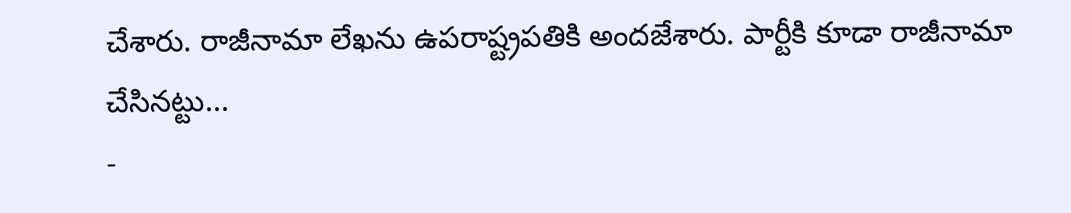చేశారు. రాజీనామా లేఖను ఉపరాష్ట్రపతికి అందజేశారు. పార్టీకి కూడా రాజీనామా చేసినట్టు...
-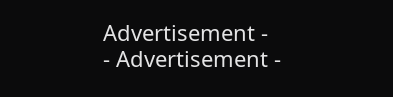Advertisement -
- Advertisement -